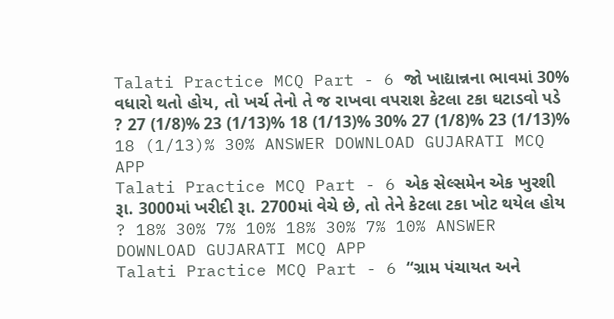Talati Practice MCQ Part - 6 જો ખાદ્યાન્નના ભાવમાં 30% વધારો થતો હોય, તો ખર્ચ તેનો તે જ રાખવા વપરાશ કેટલા ટકા ઘટાડવો પડે ? 27 (1/8)% 23 (1/13)% 18 (1/13)% 30% 27 (1/8)% 23 (1/13)% 18 (1/13)% 30% ANSWER DOWNLOAD GUJARATI MCQ APP
Talati Practice MCQ Part - 6 એક સેલ્સમેન એક ખુરશી રૂા. 3000માં ખરીદી રૂા. 2700માં વેચે છે, તો તેને કેટલા ટકા ખોટ થયેલ હોય ? 18% 30% 7% 10% 18% 30% 7% 10% ANSWER DOWNLOAD GUJARATI MCQ APP
Talati Practice MCQ Part - 6 “ગ્રામ પંચાયત અને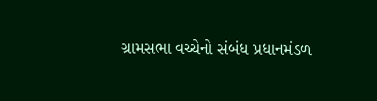ગ્રામસભા વચ્ચેનો સંબંધ પ્રધાનમંડળ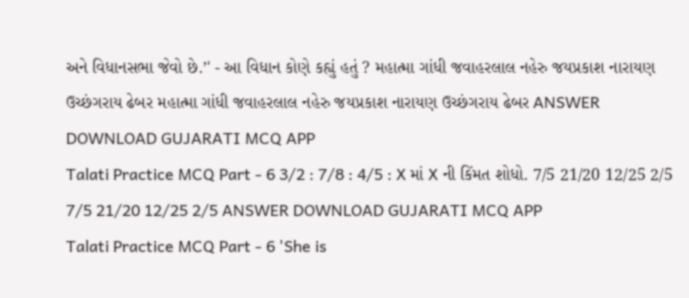અને વિધાનસભા જેવો છે.’' - આ વિધાન કોણે કહ્યું હતું ? મહાત્મા ગાંધી જવાહરલાલ નહેરુ જયપ્રકાશ નારાયણ ઉચ્છંગરાય ઢેબર મહાત્મા ગાંધી જવાહરલાલ નહેરુ જયપ્રકાશ નારાયણ ઉચ્છંગરાય ઢેબર ANSWER DOWNLOAD GUJARATI MCQ APP
Talati Practice MCQ Part - 6 3/2 : 7/8 : 4/5 : X માં X ની કિંમત શોધો. 7/5 21/20 12/25 2/5 7/5 21/20 12/25 2/5 ANSWER DOWNLOAD GUJARATI MCQ APP
Talati Practice MCQ Part - 6 'She is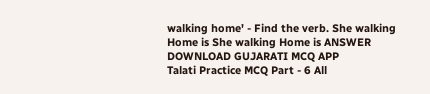walking home' - Find the verb. She walking Home is She walking Home is ANSWER DOWNLOAD GUJARATI MCQ APP
Talati Practice MCQ Part - 6 All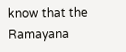know that the Ramayana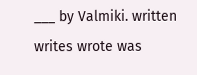___ by Valmiki. written writes wrote was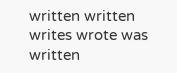written written writes wrote was written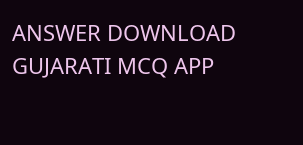ANSWER DOWNLOAD GUJARATI MCQ APP